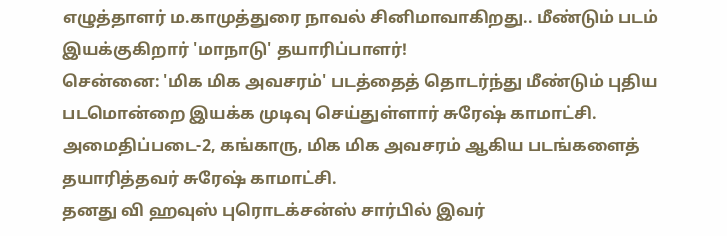எழுத்தாளர் ம.காமுத்துரை நாவல் சினிமாவாகிறது.. மீண்டும் படம் இயக்குகிறார் 'மாநாடு' தயாரிப்பாளர்!
சென்னை: 'மிக மிக அவசரம்' படத்தைத் தொடர்ந்து மீண்டும் புதிய படமொன்றை இயக்க முடிவு செய்துள்ளார் சுரேஷ் காமாட்சி.
அமைதிப்படை-2, கங்காரு, மிக மிக அவசரம் ஆகிய படங்களைத் தயாரித்தவர் சுரேஷ் காமாட்சி.
தனது வி ஹவுஸ் புரொடக்சன்ஸ் சார்பில் இவர்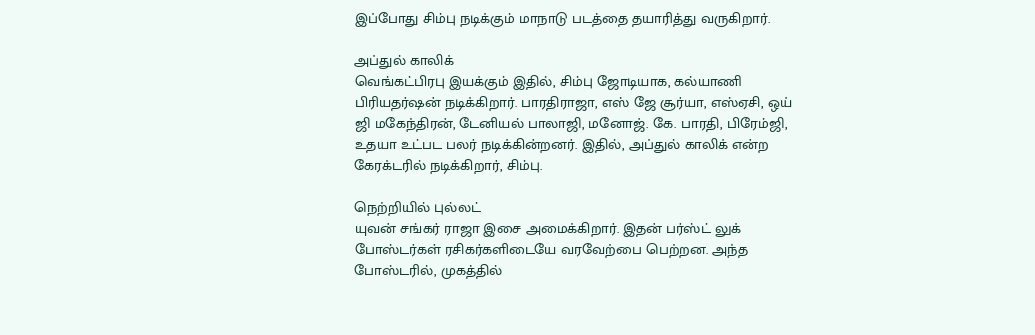இப்போது சிம்பு நடிக்கும் மாநாடு படத்தை தயாரித்து வருகிறார்.

அப்துல் காலிக்
வெங்கட்பிரபு இயக்கும் இதில், சிம்பு ஜோடியாக, கல்யாணி பிரியதர்ஷன் நடிக்கிறார். பாரதிராஜா, எஸ் ஜே சூர்யா, எஸ்ஏசி, ஒய் ஜி மகேந்திரன், டேனியல் பாலாஜி, மனோஜ். கே. பாரதி, பிரேம்ஜி, உதயா உட்பட பலர் நடிக்கின்றனர். இதில், அப்துல் காலிக் என்ற கேரக்டரில் நடிக்கிறார், சிம்பு.

நெற்றியில் புல்லட்
யுவன் சங்கர் ராஜா இசை அமைக்கிறார். இதன் பர்ஸ்ட் லுக் போஸ்டர்கள் ரசிகர்களிடையே வரவேற்பை பெற்றன. அந்த போஸ்டரில், முகத்தில்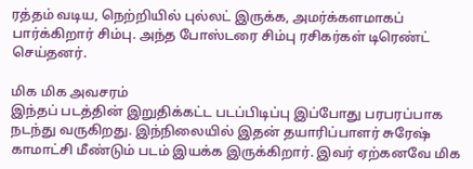ரத்தம் வடிய, நெற்றியில் புல்லட் இருக்க, அமர்க்களமாகப் பார்க்கிறார் சிம்பு. அந்த போஸ்டரை சிம்பு ரசிகர்கள் டிரெண்ட் செய்தனர்.

மிக மிக அவசரம்
இந்தப் படத்தின் இறுதிக்கட்ட படப்பிடிப்பு இப்போது பரபரப்பாக நடந்து வருகிறது. இந்நிலையில் இதன் தயாரிப்பாளர் சுரேஷ் காமாட்சி மீண்டும் படம் இயக்க இருக்கிறார். இவர் ஏற்கனவே மிக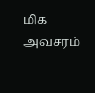மிக அவசரம்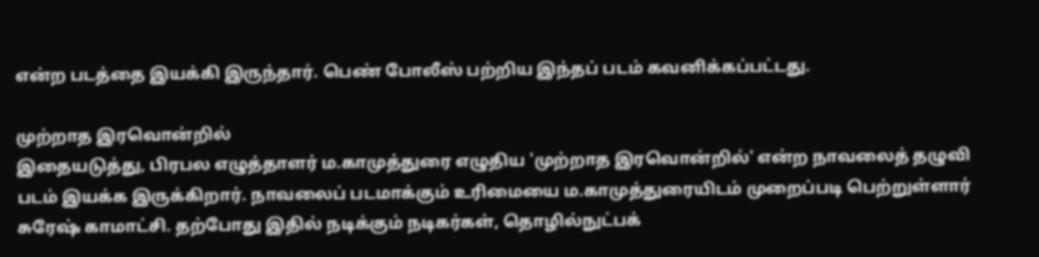என்ற படத்தை இயக்கி இருந்தார். பெண் போலீஸ் பற்றிய இந்தப் படம் கவனிக்கப்பட்டது.

முற்றாத இரவொன்றில்
இதையடுத்து, பிரபல எழுத்தாளர் ம.காமுத்துரை எழுதிய 'முற்றாத இரவொன்றில்' என்ற நாவலைத் தழுவி படம் இயக்க இருக்கிறார். நாவலைப் படமாக்கும் உரிமையை ம.காமுத்துரையிடம் முறைப்படி பெற்றுள்ளார் சுரேஷ் காமாட்சி. தற்போது இதில் நடிக்கும் நடிகர்கள், தொழில்நுட்பக்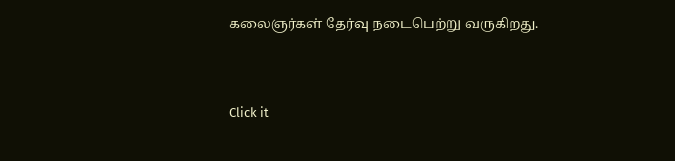கலைஞர்கள் தேர்வு நடைபெற்று வருகிறது.


Click it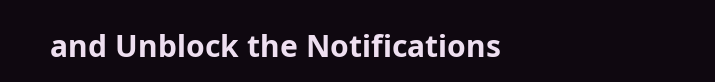and Unblock the Notifications